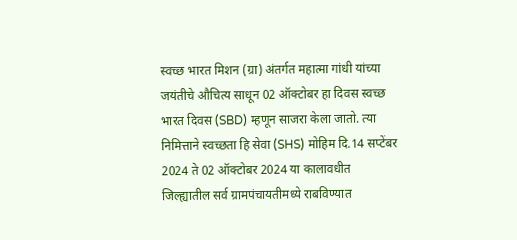स्वच्छ भारत मिशन (ग्रा) अंतर्गत महात्मा गांधी यांच्या जयंतीचे औचित्य साधून 02 ऑक्टोबर हा दिवस स्वच्छ भारत दिवस (SBD) म्हणून साजरा केला जातो. त्या निमित्ताने स्वच्छता हि सेवा (SHS) मोहिम दि.14 सप्टेंबर 2024 ते 02 ऑक्टोबर 2024 या कालावधीत जिल्ह्यातील सर्व ग्रामपंचायतीमध्ये राबविण्यात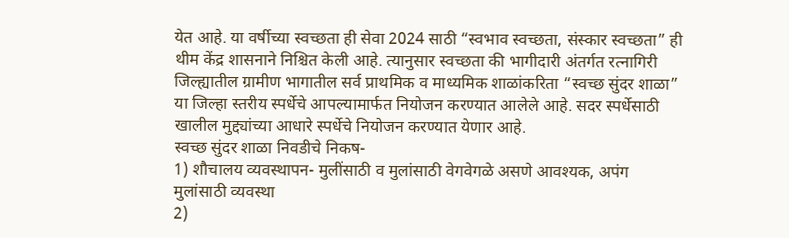येत आहे. या वर्षीच्या स्वच्छता ही सेवा 2024 साठी “स्वभाव स्वच्छता, संस्कार स्वच्छता” ही थीम केंद्र शासनाने निश्चित केली आहे. त्यानुसार स्वच्छता की भागीदारी अंतर्गत रत्नागिरी जिल्ह्यातील ग्रामीण भागातील सर्व प्राथमिक व माध्यमिक शाळांकरिता “स्वच्छ सुंदर शाळा” या जिल्हा स्तरीय स्पर्धेचे आपल्यामार्फत नियोजन करण्यात आलेले आहे. सदर स्पर्धेसाठी खालील मुद्द्यांच्या आधारे स्पर्धेचे नियोजन करण्यात येणार आहे.
स्वच्छ सुंदर शाळा निवडीचे निकष-
1) शौचालय व्यवस्थापन- मुलींसाठी व मुलांसाठी वेगवेगळे असणे आवश्यक, अपंग मुलांसाठी व्यवस्था
2)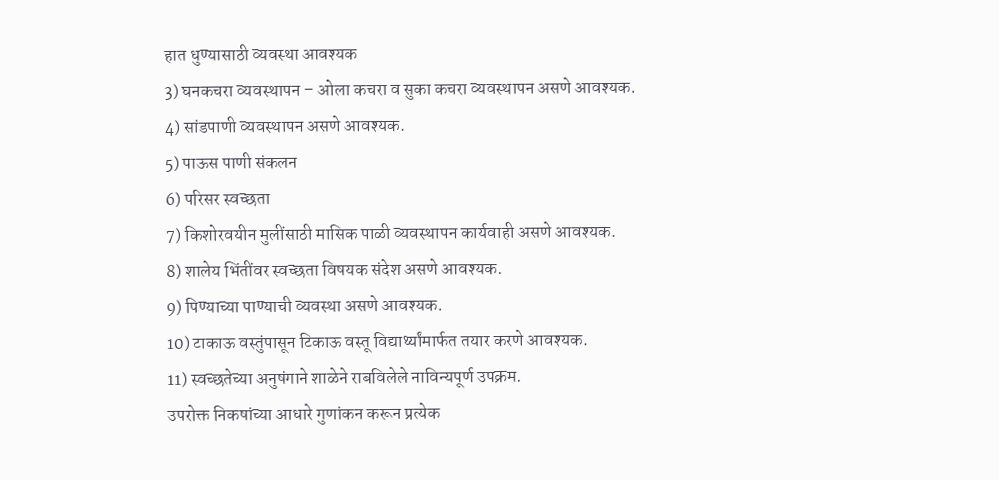हात धुण्यासाठी व्यवस्था आवश्यक
3) घनकचरा व्यवस्थापन – ओला कचरा व सुका कचरा व्यवस्थापन असणे आवश्यक.
4) सांडपाणी व्यवस्थापन असणे आवश्यक.
5) पाऊस पाणी संकलन
6) परिसर स्वच्छता
7) किशोरवयीन मुलींसाठी मासिक पाळी व्यवस्थापन कार्यवाही असणे आवश्यक.
8) शालेय भिंतींवर स्वच्छता विषयक संदेश असणे आवश्यक.
9) पिण्याच्या पाण्याची व्यवस्था असणे आवश्यक.
10) टाकाऊ वस्तुंपासून टिकाऊ वस्तू विद्यार्थ्यांमार्फत तयार करणे आवश्यक.
11) स्वच्छतेच्या अनुषंगाने शाळेने राबविलेले नाविन्यपूर्ण उपक्रम.
उपरोक्त निकषांच्या आधारे गुणांकन करून प्रत्येक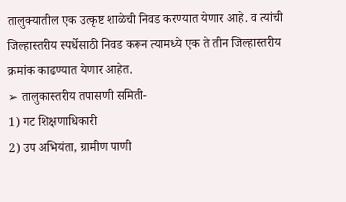तालुक्यातील एक उत्कृष्ट शाळेची निवड करण्यात येणार आहे. व त्यांची जिल्हास्तरीय स्पर्धेसाठी निवड करून त्यामध्ये एक ते तीन जिल्हास्तरीय क्रमांक काढण्यात येणार आहेत.
➢ तालुकास्तरीय तपासणी समिती-
1) गट शिक्षणाधिकारी
2) उप अभियंता, ग्रामीण पाणी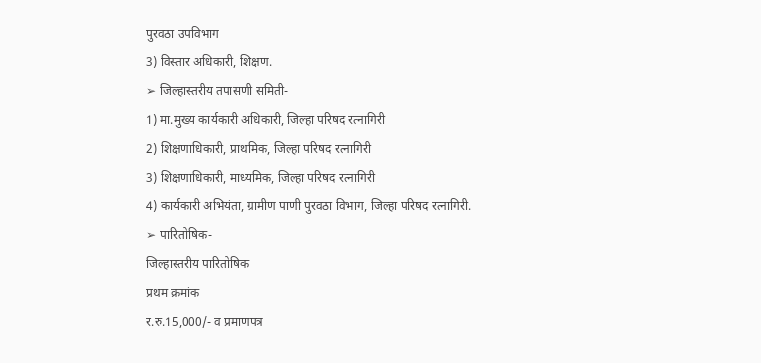पुरवठा उपविभाग
3) विस्तार अधिकारी, शिक्षण.
➢ जिल्हास्तरीय तपासणी समिती-
1) मा.मुख्य कार्यकारी अधिकारी, जिल्हा परिषद रत्नागिरी
2) शिक्षणाधिकारी, प्राथमिक, जिल्हा परिषद रत्नागिरी
3) शिक्षणाधिकारी, माध्यमिक, जिल्हा परिषद रत्नागिरी
4) कार्यकारी अभियंता, ग्रामीण पाणी पुरवठा विभाग, जिल्हा परिषद रत्नागिरी.
➢ पारितोषिक-
जिल्हास्तरीय पारितोषिक
प्रथम क्रमांक
र.रु.15,000/- व प्रमाणपत्र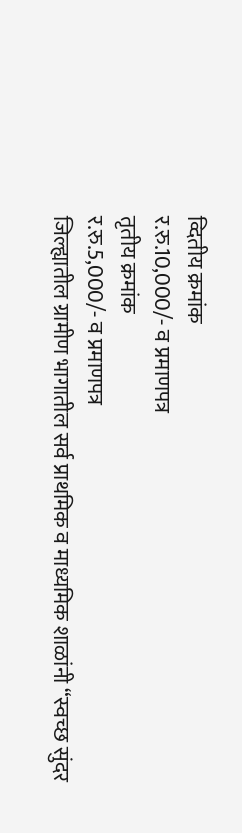व्दितीय क्रमांक
र.रु.10,000/- व प्रमाणपत्र
तृतीय क्रमांक
र.रु.5,000/- व प्रमाणपत्र
जिल्ह्यातील ग्रामीण भागातील सर्व प्राथमिक व माध्यमिक शाळांनी “स्वच्छ सुंदर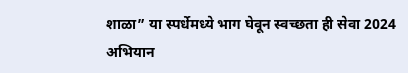शाळा” या स्पर्धेमध्ये भाग घेवून स्वच्छता ही सेवा 2024 अभियान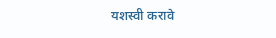यशस्वी करावे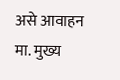असे आवाहन मा. मुख्य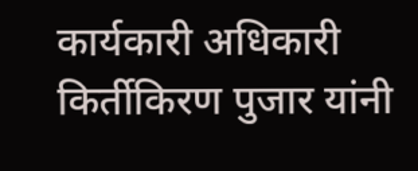कार्यकारी अधिकारी किर्तीकिरण पुजार यांनी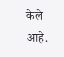केले आहे.